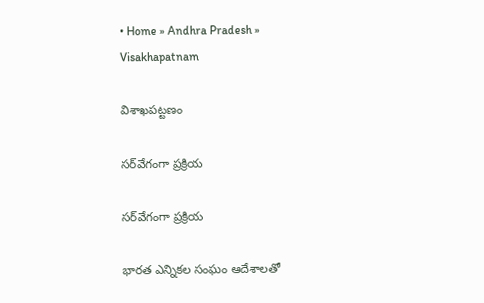• Home » Andhra Pradesh » Visakhapatnam

విశాఖపట్టణం

సర్‌వేగంగా ప్రక్రియ

సర్‌వేగంగా ప్రక్రియ

భారత ఎన్నికల సంఘం ఆదేశాలతో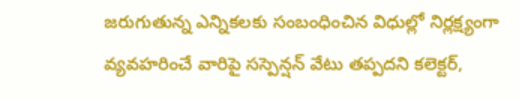జరుగుతున్న ఎన్నికలకు సంబంధించిన విధుల్లో నిర్లక్ష్యంగా వ్యవహరించే వారిపై సస్పెన్షన్‌ వేటు తప్పదని కలెక్టర్‌,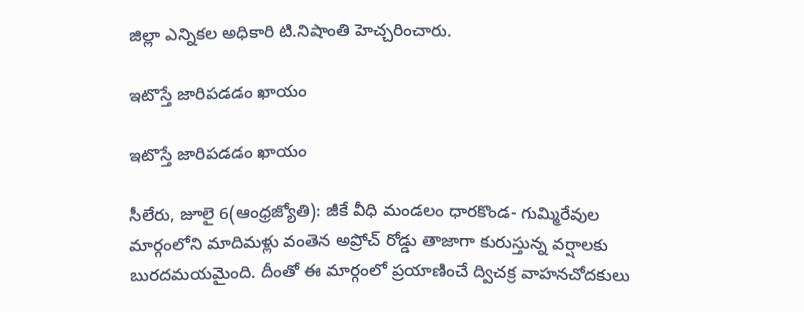జిల్లా ఎన్నికల అధికారి టి.నిషాంతి హెచ్చరించారు.

ఇటొస్తే జారిపడడం ఖాయం

ఇటొస్తే జారిపడడం ఖాయం

సీలేరు, జూలై 6(ఆంధ్రజ్యోతి): జీకే వీధి మండలం ధారకొండ- గుమ్మిరేవుల మార్గంలోని మాదిమళ్లు వంతెన అప్రోచ్‌ రోడ్డు తాజాగా కురుస్తున్న వర్షాలకు బురదమయమైంది. దీంతో ఈ మార్గంలో ప్రయాణించే ద్విచక్ర వాహనచోదకులు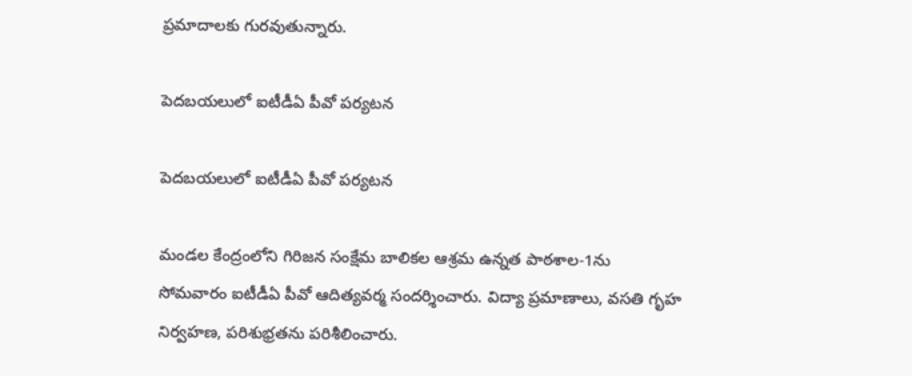ప్రమాదాలకు గురవుతున్నారు.

పెదబయలులో ఐటీడీఏ పీవో పర్యటన

పెదబయలులో ఐటీడీఏ పీవో పర్యటన

మండల కేంద్రంలోని గిరిజన సంక్షేమ బాలికల ఆశ్రమ ఉన్నత పాఠశాల-1ను సోమవారం ఐటీడీఏ పీవో ఆదిత్యవర్మ సందర్శించారు. విద్యా ప్రమాణాలు, వసతి గృహ నిర్వహణ, పరిశుభ్రతను పరిశీలించారు.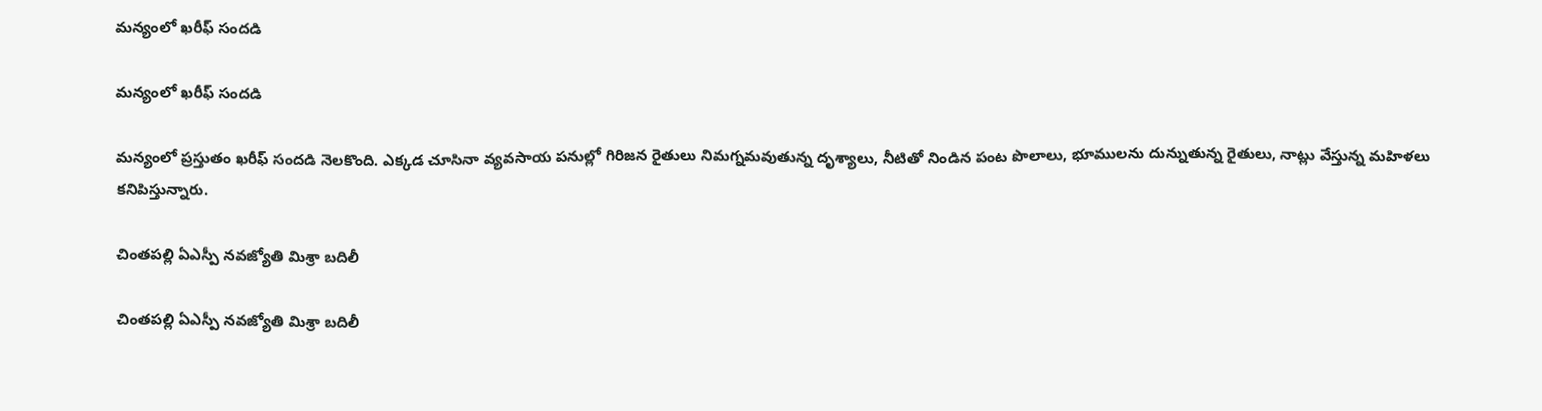మన్యంలో ఖరీఫ్‌ సందడి

మన్యంలో ఖరీఫ్‌ సందడి

మన్యంలో ప్రస్తుతం ఖరీఫ్‌ సందడి నెలకొంది. ఎక్కడ చూసినా వ్యవసాయ పనుల్లో గిరిజన రైతులు నిమగ్నమవుతున్న దృశ్యాలు, నీటితో నిండిన పంట పొలాలు, భూములను దున్నుతున్న రైతులు, నాట్లు వేస్తున్న మహిళలు కనిపిస్తున్నారు.

చింతపల్లి ఏఎస్పీ నవజ్యోతి మిశ్రా బదిలీ

చింతపల్లి ఏఎస్పీ నవజ్యోతి మిశ్రా బదిలీ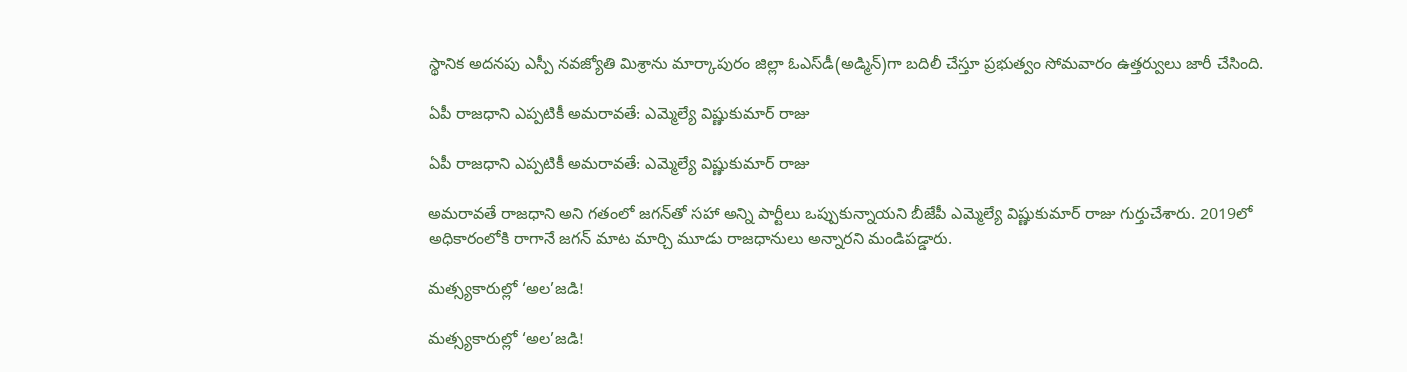స్థానిక అదనపు ఎస్పీ నవజ్యోతి మిశ్రాను మార్కాపురం జిల్లా ఓఎస్‌డీ(అడ్మిన్‌)గా బదిలీ చేస్తూ ప్రభుత్వం సోమవారం ఉత్తర్వులు జారీ చేసింది.

ఏపీ రాజధాని ఎప్పటికీ అమరావతే: ఎమ్మెల్యే విష్ణుకుమార్ రాజు

ఏపీ రాజధాని ఎప్పటికీ అమరావతే: ఎమ్మెల్యే విష్ణుకుమార్ రాజు

అమరావతే రాజధాని అని గతంలో జగన్‌తో సహా అన్ని పార్టీలు ఒప్పుకున్నాయని బీజేపీ ఎమ్మెల్యే విష్ణుకుమార్ రాజు గుర్తుచేశారు. 2019లో అధికారంలోకి రాగానే జగన్ మాట మార్చి మూడు రాజధానులు అన్నారని మండిపడ్డారు.

మత్స్యకారుల్లో ‘అల’జడి!

మత్స్యకారుల్లో ‘అల’జడి!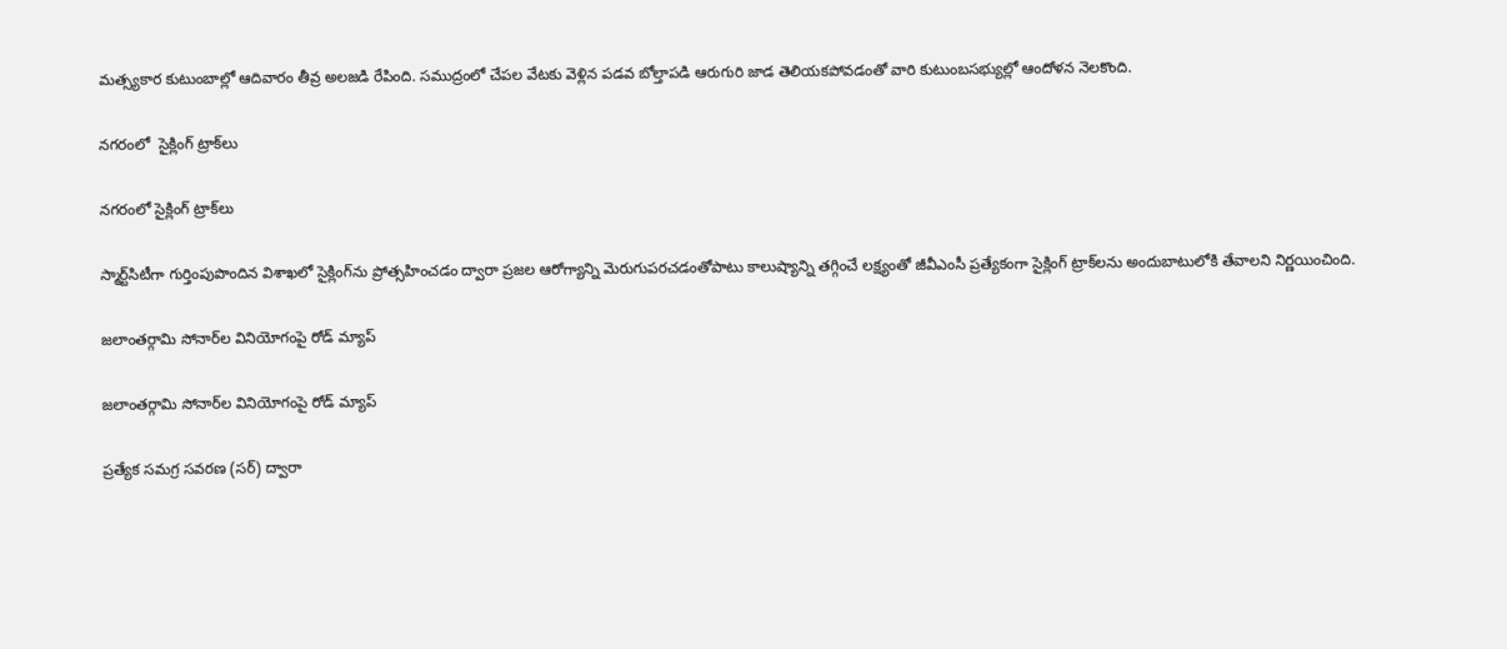మత్స్యకార కుటుంబాల్లో ఆదివారం తీవ్ర అలజడి రేపింది. సముద్రంలో చేపల వేటకు వెళ్లిన పడవ బోల్తాపడి ఆరుగురి జాడ తెలియకపోవడంతో వారి కుటుంబసభ్యుల్లో ఆందోళన నెలకొంది.

నగరంలో  సైక్లింగ్‌ ట్రాక్‌లు

నగరంలో సైక్లింగ్‌ ట్రాక్‌లు

స్మార్ట్‌సిటీగా గుర్తింపుపొందిన విశాఖలో సైక్లింగ్‌ను ప్రోత్సహించడం ద్వారా ప్రజల ఆరోగ్యాన్ని మెరుగుపరచడంతోపాటు కాలుష్యాన్ని తగ్గించే లక్ష్యంతో జీవీఎంసీ ప్రత్యేకంగా సైక్లింగ్‌ ట్రాక్‌లను అందుబాటులోకి తేవాలని నిర్ణయించింది.

జలాంతర్గామి సోనార్‌ల వినియోగంపై రోడ్‌ మ్యాప్‌

జలాంతర్గామి సోనార్‌ల వినియోగంపై రోడ్‌ మ్యాప్‌

ప్రత్యేక సమగ్ర సవరణ (సర్‌) ద్వారా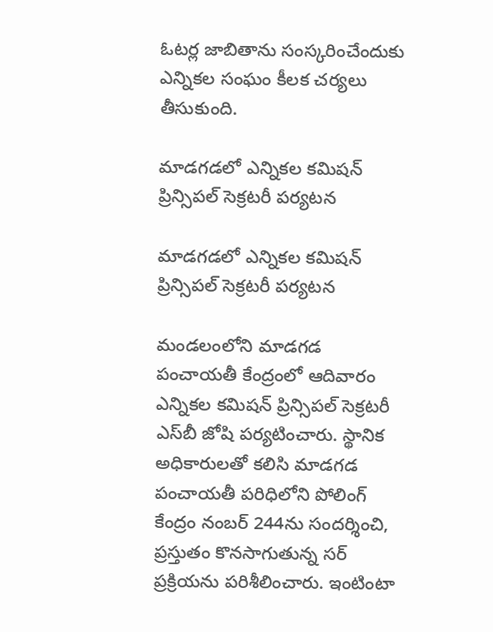ఓటర్ల జాబితాను సంస్కరించేందుకు ఎన్నికల సంఘం కీలక చర్యలు తీసుకుంది.

మాడగడలో ఎన్నికల కమిషన్‌ ప్రిన్సిపల్‌ సెక్రటరీ పర్యటన

మాడగడలో ఎన్నికల కమిషన్‌ ప్రిన్సిపల్‌ సెక్రటరీ పర్యటన

మండలంలోని మాడగడ పంచాయతీ కేంద్రంలో ఆదివారం ఎన్నికల కమిషన్‌ ప్రిన్సిపల్‌ సెక్రటరీ ఎస్‌బీ జోషి పర్యటించారు. స్థానిక అధికారులతో కలిసి మాడగడ పంచాయతీ పరిధిలోని పోలింగ్‌ కేంద్రం నంబర్‌ 244ను సందర్శించి, ప్రస్తుతం కొనసాగుతున్న సర్‌ ప్రక్రియను పరిశీలించారు. ఇంటింటా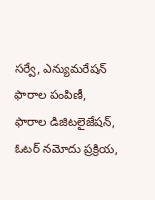సర్వే, ఎన్యుమరేషన్‌ ఫారాల పంపిణీ, ఫారాల డిజిటలైజేషన్‌, ఓటర్‌ నమోదు ప్రక్రియ,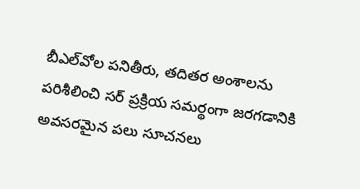బీఎల్‌వోల పనితీరు, తదితర అంశాలను పరిశీలించి సర్‌ ప్రక్రియ సమర్థంగా జరగడానికి అవసరమైన పలు సూచనలు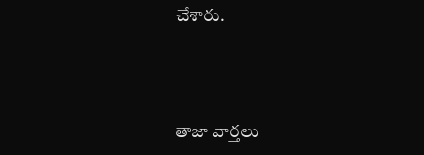చేశారు.



తాజా వార్తలు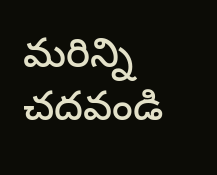మరిన్ని చదవండి